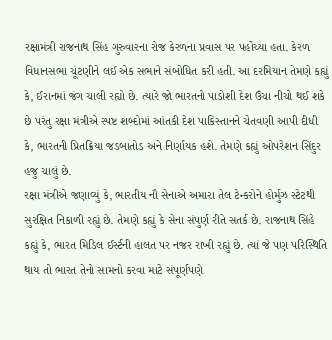રક્ષામંત્રી રાજનાથ સિંહ ગુરુવારના રોજ કેરળના પ્રવાસ પર પહોંચ્યા હતા. કેરળ વિધાનસભા ચૂંટણીને લઈ એક સભાને સંબોધિત કરી હતી. આ દરમિયાન તેમણે કહ્યું કે, ઈરાનમાં જંગ ચાલી રહ્યો છે. ત્યારે જો ભારતનો પાડોશી દેશ ઉંચા નીચો થઈ શકે છે પરંતુ રક્ષા મંત્રીએ સ્પષ્ટ શબ્દોમાં આંતકી દેશ પાકિસ્તાનને ચેતવણી આપી દીધી કે, ભારતની પ્રિતક્રિયા જડબાતોડ અને નિર્ણાયક હશે. તેમણે કહ્યું ઓપરેશન સિંદુર હજુ ચાલું છે.
રક્ષા મંત્રીએ જણાવ્યું કે, ભારતીય નૌ સેનાએ અમારા તેલ ટેન્કરોને હોર્મુઝ સ્ટેટથી સુરક્ષિત નિકાળી રહ્યું છે. તેમણે કહ્યું કે સેના સંપુર્ણ રીતે સતર્ક છે. રાજનાથ સિંહે કહ્યું કે, ભારત મિડિલ ઈર્સ્ટની હાલત પર નજર રાખી રહ્યું છે. ત્યાં જે પણ પરિસ્થિતિ થાય તો ભારત તેનો સામનો કરવા માટે સંપૂર્ણપણે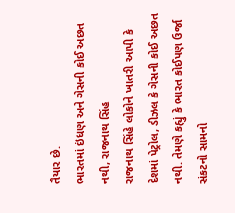તૈયાર છે.
ભારતમાં ઇંધણ અને ગેસની કોઈ અછત નથી, રાજનાથ સિંહ
રાજનાથ સિંહે લોકોને ખાતરી આપી કે દેશમાં પેટ્રોલ, ડીઝલ કે ગેસની કોઈ અછત નથી. તેમણે કહ્યું કે ભારત કોઈપણ ઉર્જા સંકટનો સામનો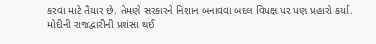કરવા માટે તૈયાર છે. તેમણે સરકારને નિશાન બનાવવા બદલ વિપક્ષ પર પણ પ્રહારો કર્યા.
મોદીની રાજદ્વારીની પ્રશંસા થઈ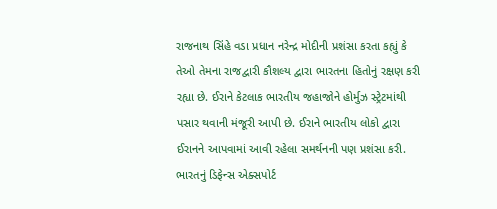રાજનાથ સિંહે વડા પ્રધાન નરેન્દ્ર મોદીની પ્રશંસા કરતા કહ્યું કે તેઓ તેમના રાજદ્વારી કૌશલ્ય દ્વારા ભારતના હિતોનું રક્ષણ કરી રહ્યા છે. ઈરાને કેટલાક ભારતીય જહાજોને હોર્મુઝ સ્ટ્રેટમાંથી પસાર થવાની મંજૂરી આપી છે. ઈરાને ભારતીય લોકો દ્વારા ઈરાનને આપવામાં આવી રહેલા સમર્થનની પણ પ્રશંસા કરી.
ભારતનું ડિફેન્સ એક્સપોર્ટ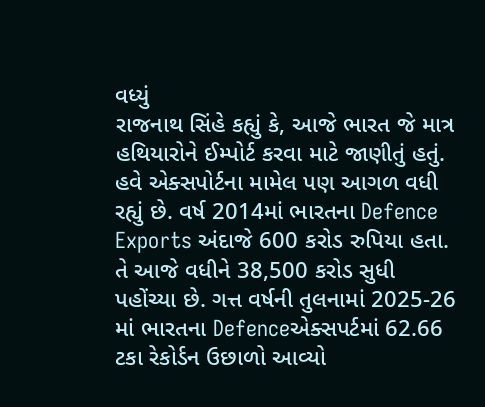વધ્યું
રાજનાથ સિંહે કહ્યું કે, આજે ભારત જે માત્ર હથિયારોને ઈમ્પોર્ટ કરવા માટે જાણીતું હતું. હવે એક્સપોર્ટના મામેલ પણ આગળ વધી રહ્યું છે. વર્ષ 2014માં ભારતના Defence Exports અંદાજે 600 કરોડ રુપિયા હતા. તે આજે વધીને 38,500 કરોડ સુધી પહોંચ્યા છે. ગત્ત વર્ષની તુલનામાં 2025-26 માં ભારતના Defenceએક્સપર્ટમાં 62.66 ટકા રેકોર્ડન ઉછાળો આવ્યો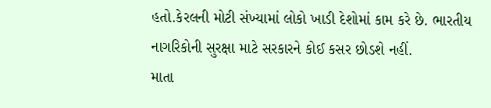હતો.કેરલની મોટી સંખ્યામાં લોકો ખાડી દેશોમાં કામ કરે છે. ભારતીય નાગરિકોની સુરક્ષા માટે સરકારને કોઈ કસર છોડશે નહીં.
માતા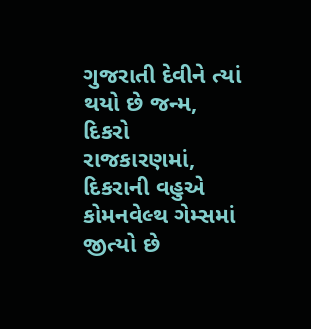ગુજરાતી દેવીને ત્યાં થયો છે જન્મ, દિકરો રાજકારણમાં, દિકરાની વહુએ કોમનવેલ્થ ગેમ્સમાં જીત્યો છે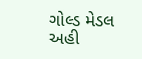ગોલ્ડ મેડલ અહી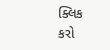ક્લિક કરો